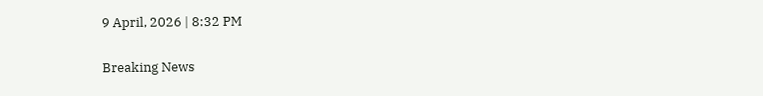9 April, 2026 | 8:32 PM

Breaking News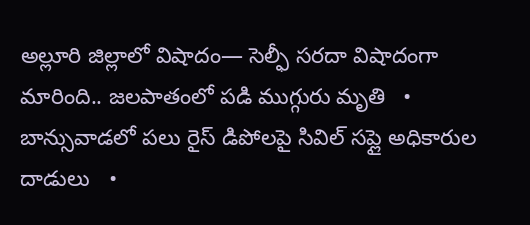అల్లూరి జిల్లాలో విషాదం— సెల్ఫీ సరదా విషాదంగా మారింది.. జలపాతంలో పడి ముగ్గురు మృతి   •   బాన్సువాడలో పలు రైస్ డిపోలపై సివిల్ సప్లై అధికారుల దాడులు   •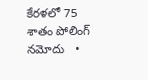కేరళలో 75 శాతం పోలింగ్‌ నమోదు   •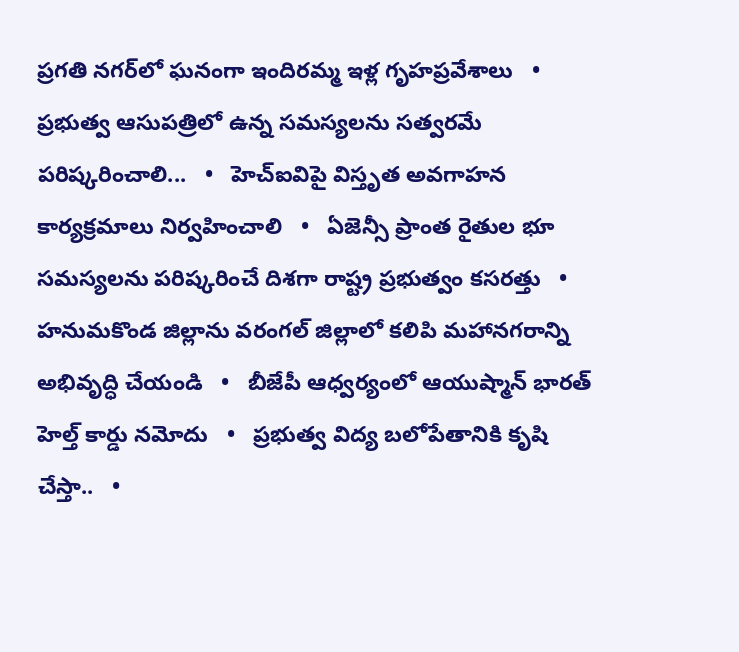ప్రగతి నగర్‌లో ఘనంగా ఇందిరమ్మ ఇళ్ల గృహప్రవేశాలు   •   ప్రభుత్వ ఆసుపత్రిలో ఉన్న సమస్యలను సత్వరమే పరిష్కరించాలి...   •   హెచ్ఐవిపై విస్తృత అవగాహన కార్యక్రమాలు నిర్వహించాలి   •   ఏజెన్సీ ప్రాంత రైతుల భూ సమస్యలను పరిష్కరించే దిశగా రాష్ట్ర ప్రభుత్వం కసరత్తు   •   హనుమకొండ జిల్లాను వరంగల్ జిల్లాలో కలిపి మహానగరాన్ని అభివృద్ధి చేయండి   •   బీజేపీ ఆధ్వర్యంలో ఆయుష్మాన్ భారత్ హెల్త్ కార్డు నమోదు   •   ప్రభుత్వ విద్య బలోపేతానికి కృషి చేస్తా..   •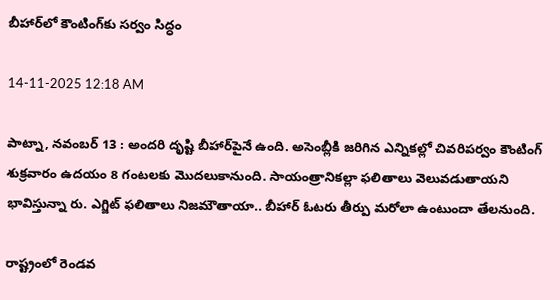బీహార్‌లో కౌంటింగ్‌కు సర్వం సిద్ధం

14-11-2025 12:18 AM

పాట్నా, నవంబర్ 13 : అందరి దృష్టి బీహార్‌పైనే ఉంది. అసెంబ్లీకి జరిగిన ఎన్నికల్లో చివరిపర్వం కౌంటింగ్ శుక్రవారం ఉదయం 8 గంటలకు మొదలుకానుంది. సాయంత్రానికల్లా ఫలితాలు వెలువడుతాయని భావిస్తున్నా రు. ఎగ్జిట్ ఫలితాలు నిజమౌతాయా.. బీహార్ ఓటరు తీర్పు మరోలా ఉంటుందా తేలనుంది.

రాష్ట్రంలో రెండవ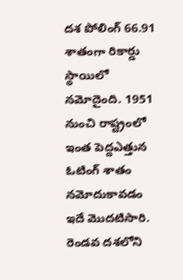దశ పోలింగ్ 66.91 శాతంగా రికార్డు స్థాయిలో నమోదైంది. 1951 నుంచి రాష్ట్రంలో ఇంత పెద్దఎత్తున ఓటింగ్ శాతం నమోదుకావడం ఇదే మొదటిసారి. రెండవ దశలోని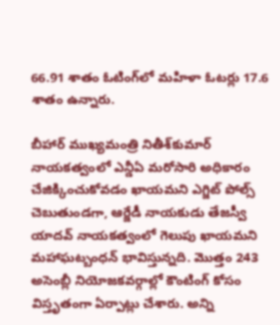66.91 శాతం ఓటింగ్‌లో మహిళా ఓటర్లు 17.6 శాతం ఉన్నారు.

బీహార్ ముఖ్యమంత్రి నితీశ్‌కుమార్ నాయకత్వంలో ఎన్డీఏ మరోసారి అధికారం చేజిక్కించుకోవడం ఖాయమని ఎగ్జిట్ పోల్స్ చెబుతుండగా, ఆర్జేడీ నాయకుడు తేజస్వీ యాదవ్ నాయకత్వంలో గెలుపు ఖాయమని మహాఘట్బంధన్ భావిస్తున్నది. మొత్తం 243 అసెంబ్లీ నియోజకవర్గాల్లో కౌంటింగ్ కోసం విస్తృతంగా ఏర్పాట్లు చేశారు. అన్ని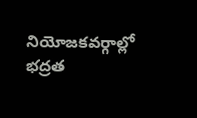నియోజకవర్గాల్లో భద్రత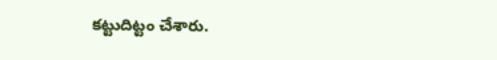కట్టుదిట్టం చేశారు.